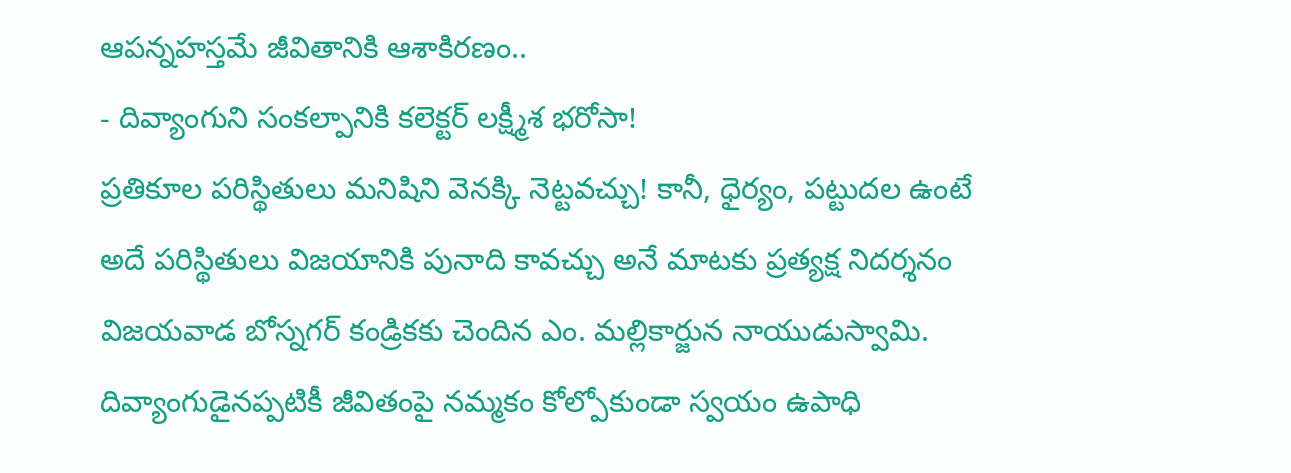ఆపన్నహస్తమే జీవితానికి ఆశాకిరణం..
- దివ్యాంగుని సంకల్పానికి కలెక్టర్ లక్ష్మీశ భరోసా!
ప్రతికూల పరిస్థితులు మనిషిని వెనక్కి నెట్టవచ్చు! కానీ, ధైర్యం, పట్టుదల ఉంటే అదే పరిస్థితులు విజయానికి పునాది కావచ్చు అనే మాటకు ప్రత్యక్ష నిదర్శనం విజయవాడ బోస్నగర్ కండ్రికకు చెందిన ఎం. మల్లికార్జున నాయుడుస్వామి. దివ్యాంగుడైనప్పటికీ జీవితంపై నమ్మకం కోల్పోకుండా స్వయం ఉపాధి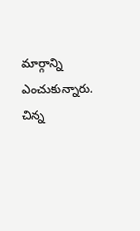మార్గాన్ని ఎంచుకున్నారు. చిన్న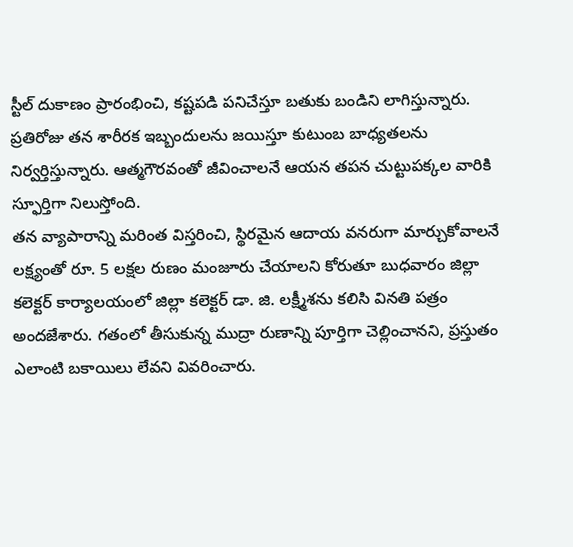స్టీల్ దుకాణం ప్రారంభించి, కష్టపడి పనిచేస్తూ బతుకు బండిని లాగిస్తున్నారు. ప్రతిరోజు తన శారీరక ఇబ్బందులను జయిస్తూ కుటుంబ బాధ్యతలను నిర్వర్తిస్తున్నారు. ఆత్మగౌరవంతో జీవించాలనే ఆయన తపన చుట్టుపక్కల వారికి స్ఫూర్తిగా నిలుస్తోంది.
తన వ్యాపారాన్ని మరింత విస్తరించి, స్థిరమైన ఆదాయ వనరుగా మార్చుకోవాలనే లక్ష్యంతో రూ. 5 లక్షల రుణం మంజూరు చేయాలని కోరుతూ బుధవారం జిల్లా కలెక్టర్ కార్యాలయంలో జిల్లా కలెక్టర్ డా. జి. లక్ష్మీశను కలిసి వినతి పత్రం అందజేశారు. గతంలో తీసుకున్న ముద్రా రుణాన్ని పూర్తిగా చెల్లించానని, ప్రస్తుతం ఎలాంటి బకాయిలు లేవని వివరించారు.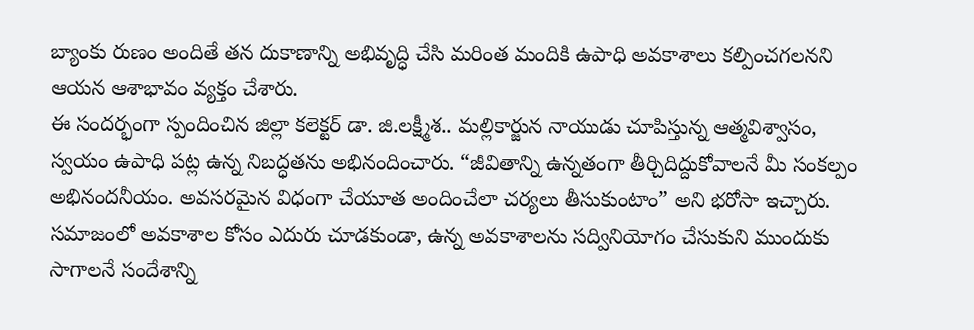బ్యాంకు రుణం అందితే తన దుకాణాన్ని అభివృద్ధి చేసి మరింత మందికి ఉపాధి అవకాశాలు కల్పించగలనని ఆయన ఆశాభావం వ్యక్తం చేశారు.
ఈ సందర్భంగా స్పందించిన జిల్లా కలెక్టర్ డా. జి.లక్ష్మీశ.. మల్లికార్జున నాయుడు చూపిస్తున్న ఆత్మవిశ్వాసం, స్వయం ఉపాధి పట్ల ఉన్న నిబద్ధతను అభినందించారు. “జీవితాన్ని ఉన్నతంగా తీర్చిదిద్దుకోవాలనే మీ సంకల్పం అభినందనీయం. అవసరమైన విధంగా చేయూత అందించేలా చర్యలు తీసుకుంటాం” అని భరోసా ఇచ్చారు.
సమాజంలో అవకాశాల కోసం ఎదురు చూడకుండా, ఉన్న అవకాశాలను సద్వినియోగం చేసుకుని ముందుకు సాగాలనే సందేశాన్ని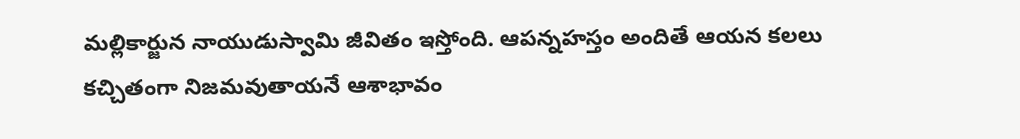మల్లికార్జున నాయుడుస్వామి జీవితం ఇస్తోంది. ఆపన్నహస్తం అందితే ఆయన కలలు కచ్చితంగా నిజమవుతాయనే ఆశాభావం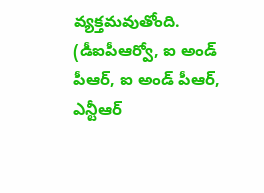వ్యక్తమవుతోంది.
(డీఐపీఆర్వో, ఐ అండ్ పీఆర్, ఐ అండ్ పీఆర్, ఎన్టీఆర్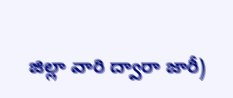జిల్లా వారి ద్వారా జారీ)